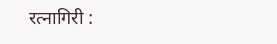रत्नागिरी :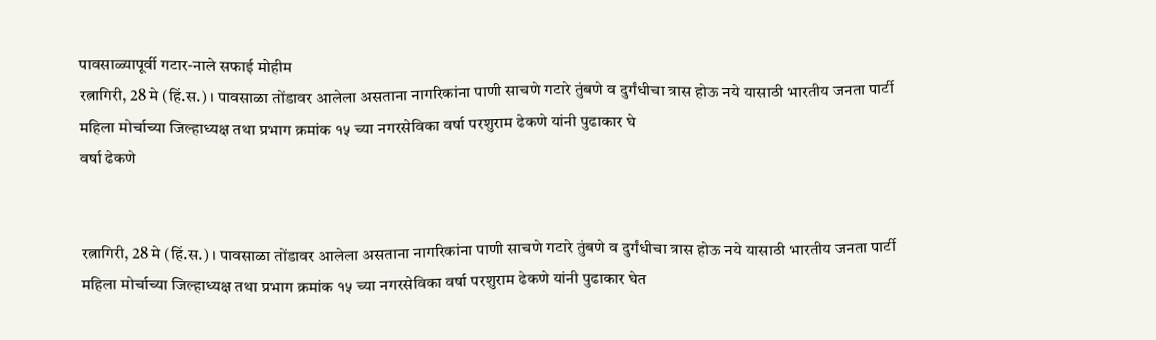पावसाळ्यापूर्वी गटार-नाले सफाई मोहीम
रत्नागिरी, 28 मे (हिं.स.) । पावसाळा तोंडावर आलेला असताना नागरिकांना पाणी साचणे गटारे तुंबणे व दुर्गंधीचा त्रास होऊ नये यासाठी भारतीय जनता पार्टी महिला मोर्चाच्या जिल्हाध्यक्ष तथा प्रभाग क्रमांक १५ च्या नगरसेविका वर्षा परशुराम ढेकणे यांनी पुढाकार घे
वर्षा ढेकणे


रत्नागिरी, 28 मे (हिं.स.) । पावसाळा तोंडावर आलेला असताना नागरिकांना पाणी साचणे गटारे तुंबणे व दुर्गंधीचा त्रास होऊ नये यासाठी भारतीय जनता पार्टी महिला मोर्चाच्या जिल्हाध्यक्ष तथा प्रभाग क्रमांक १५ च्या नगरसेविका वर्षा परशुराम ढेकणे यांनी पुढाकार घेत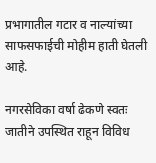प्रभागातील गटार व नाल्यांच्या साफसफाईची मोहीम हाती घेतली आहे.

नगरसेविका वर्षा ढेकणे स्वतः जातीने उपस्थित राहून विविध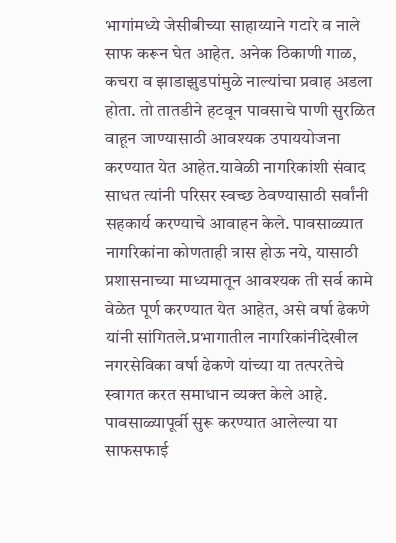भागांमध्ये जेसीबीच्या साहाय्याने गटारे व नाले साफ करून घेत आहेत. अनेक ठिकाणी गाळ, कचरा व झाडाझुडपांमुळे नाल्यांचा प्रवाह अडला होता. तो तातडीने हटवून पावसाचे पाणी सुरळित वाहून जाण्यासाठी आवश्यक उपाययोजना करण्यात येत आहेत.यावेळी नागरिकांशी संवाद साधत त्यांनी परिसर स्वच्छ ठेवण्यासाठी सर्वांनी सहकार्य करण्याचे आवाहन केले. पावसाळ्यात नागरिकांना कोणताही त्रास होऊ नये, यासाठी प्रशासनाच्या माध्यमातून आवश्यक ती सर्व कामे वेळेत पूर्ण करण्यात येत आहेत, असे वर्षा ढेकणे यांनी सांगितले.प्रभागातील नागरिकांनीदेखील नगरसेविका वर्षा ढेकणे यांच्या या तत्परतेचे स्वागत करत समाधान व्यक्त केले आहे. पावसाळ्यापूर्वी सुरू करण्यात आलेल्या या साफसफाई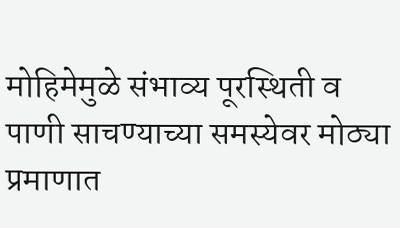मोहिमेमुळे संभाव्य पूरस्थिती व पाणी साचण्याच्या समस्येवर मोठ्या प्रमाणात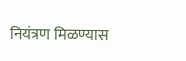नियंत्रण मिळण्यास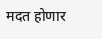मदत होणार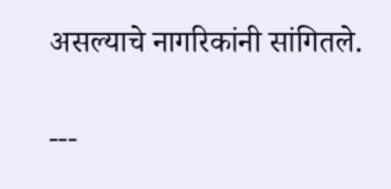असल्याचे नागरिकांनी सांगितले.

---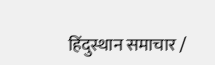हिंदुस्थान समाचार /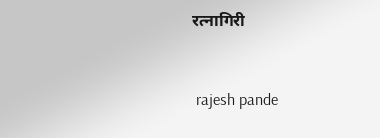रत्नागिरी


 rajesh pande